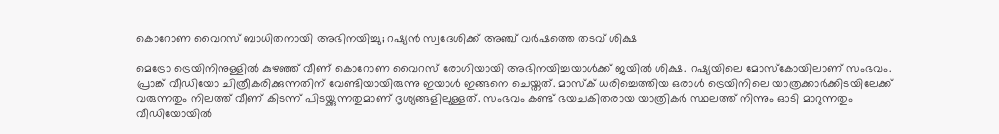കൊറോണ വൈറസ് ബാധിതനായി അഭിനയിച്ചു; റഷ്യന്‍ സ്വദേശിക്ക് അഞ്ച് വര്‍ഷത്തെ തടവ് ശിക്ഷ

മെട്രോ ട്രെയിനിനുള്ളില്‍ കുഴഞ്ഞ് വീണ് കൊറോണ വൈറസ് രോഗിയായി അഭിനയിച്ചയാള്‍ക്ക് ജയില്‍ ശിക്ഷ. റഷ്യയിലെ മോസ്‌കോയിലാണ് സംഭവം. പ്രാങ്ക് വീഡിയോ ചിത്രീകരിക്കുന്നതിന് വേണ്ടിയായിരുന്നു ഇയാൾ ഇങ്ങനെ ചെയ്തത്. മാസ്‌ക് ധരിച്ചെത്തിയ ഒരാള്‍ ട്രെയിനിലെ യാത്രക്കാര്‍ക്കിടയിലേക്ക് വരുന്നതും നിലത്ത് വീണ് കിടന്ന് പിടയ്ക്കുന്നതുമാണ് ദൃശ്യങ്ങളിലുള്ളത്. സംഭവം കണ്ട് ഭയചകിതരായ യാത്രികര്‍ സ്ഥലത്ത് നിന്നും ഓടി മാറുന്നതും വീഡിയോയില്‍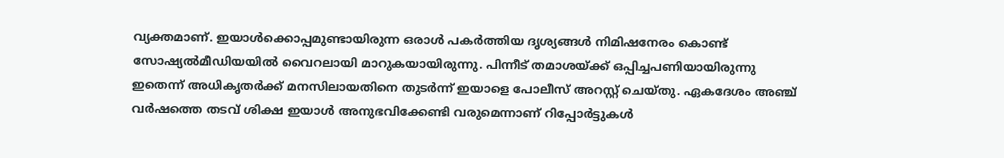വ്യക്തമാണ്. ഇയാള്‍ക്കൊപ്പമുണ്ടായിരുന്ന ഒരാള്‍ പകര്‍ത്തിയ ദൃശ്യങ്ങള്‍ നിമിഷനേരം കൊണ്ട് സോഷ്യല്‍മീഡിയയില്‍ വൈറലായി മാറുകയായിരുന്നു. പിന്നീട് തമാശയ്ക്ക് ഒപ്പിച്ചപണിയായിരുന്നു ഇതെന്ന് അധികൃതര്‍ക്ക് മനസിലായതിനെ തുടര്‍ന്ന് ഇയാളെ പോലീസ് അറസ്റ്റ് ചെയ്തു. ഏകദേശം അഞ്ച് വര്‍ഷത്തെ തടവ് ശിക്ഷ ഇയാള്‍ അനുഭവിക്കേണ്ടി വരുമെന്നാണ് റിപ്പോര്‍ട്ടുകള്‍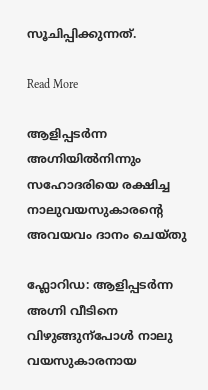സൂചിപ്പിക്കുന്നത്.

Read More

ആളിപ്പടർന്ന അഗ്നിയിൽനിന്നും സഹോദരിയെ രക്ഷിച്ച നാലുവയസുകാരന്‍റെ അവയവം ദാനം ചെയ്തു

ഫ്ലോറിഡ: ആളിപ്പടർന്ന അഗ്നി വീടിനെ വിഴുങ്ങുന്പോൾ നാലു വയസുകാരനായ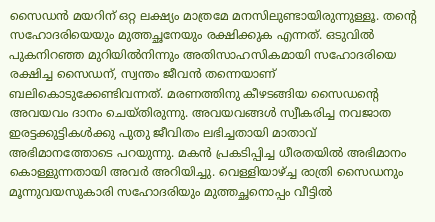സൈഡൻ മയറിന് ഒറ്റ ലക്ഷ്യം മാത്രമേ മനസിലുണ്ടായിരുന്നുള്ളൂ. തന്‍റെ സഹോദരിയെയും മുത്തച്ഛനേയും രക്ഷിക്കുക എന്നത്. ഒടുവിൽ പുകനിറഞ്ഞ മുറിയിൽനിന്നും അതിസാഹസികമായി സഹോദരിയെ രക്ഷിച്ച സൈഡന്, സ്വന്തം ജീവൻ തന്നെയാണ് ബലികൊടുക്കേണ്ടിവന്നത്. മരണത്തിനു കീഴടങ്ങിയ സൈഡന്‍റെ അവയവം ദാനം ചെയ്തിരുന്നു. അവയവങ്ങൾ സ്വീകരിച്ച നവജാത ഇരട്ടക്കുട്ടികൾക്കു പുതു ജീവിതം ലഭിച്ചതായി മാതാവ് അഭിമാനത്തോടെ പറയുന്നു. മകൻ പ്രകടിപ്പിച്ച ധീരതയിൽ അഭിമാനം കൊള്ളുന്നതായി അവർ അറിയിച്ചു. വെള്ളിയാഴ്ച്ച രാത്രി സൈഡനും മൂന്നുവയസുകാരി സഹോദരിയും മുത്തച്ഛനൊപ്പം വീട്ടിൽ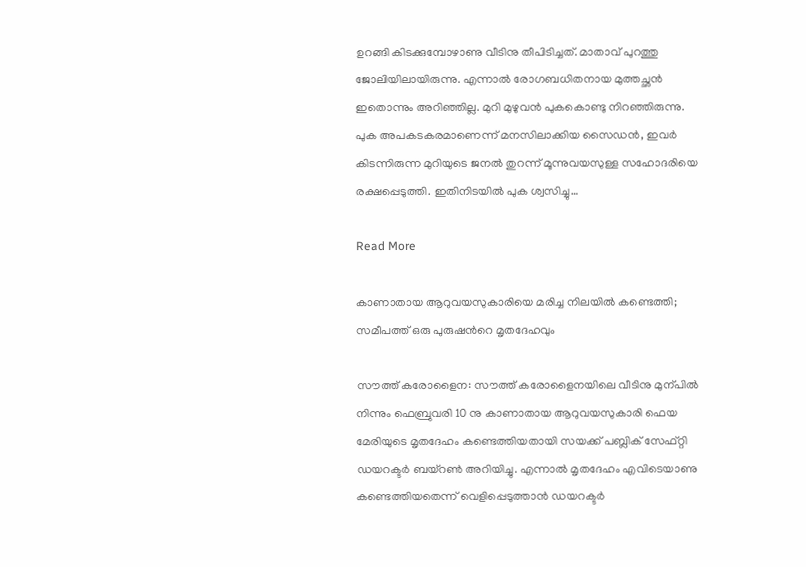ഉറങ്ങി കിടക്കുമ്പോഴാണു വീടിനു തീപിടിച്ചത്. മാതാവ് പുറത്തു ജോലിയിലായിരുന്നു. എന്നാൽ രോഗബധിതനായ മുത്തച്ഛൻ ഇതൊന്നും അറിഞ്ഞില്ല. മുറി മുഴുവൻ പുകകൊണ്ടു നിറഞ്ഞിരുന്നു. പുക അപകടകരമാണെന്ന് മനസിലാക്കിയ സൈഡൻ, ഇവർ കിടന്നിരുന്ന മുറിയുടെ ജനൽ തുറന്ന് മൂന്നുവയസുള്ള സഹോദരിയെ രക്ഷപ്പെടുത്തി. ഇതിനിടയിൽ പുക ശ്വസിച്ചു…

Read More

കാണാതായ ആറുവയസുകാരിയെ മരിച്ച നിലയിൽ കണ്ടെത്തി; സമീപത്ത് ഒരു പുരുഷന്‍റെ മൃതദേഹവും

സൗത്ത് കരോളൈന: സൗത്ത് കരോളൈനയിലെ വീടിനു മുന്പിൽ നിന്നും ഫെബ്രുവരി 10 നു കാണാതായ ആറുവയസുകാരി ഫെയ മേരിയുടെ മൃതദേഹം കണ്ടെത്തിയതായി സയക്ക് പബ്ലിക് സേഫ്റ്റി ഡയറക്ടർ ബയ്റൺ അറിയിച്ചു. എന്നാൽ മൃതദേഹം എവിടെയാണു കണ്ടെത്തിയതെന്ന് വെളിപ്പെടുത്താൻ ഡയറക്ടർ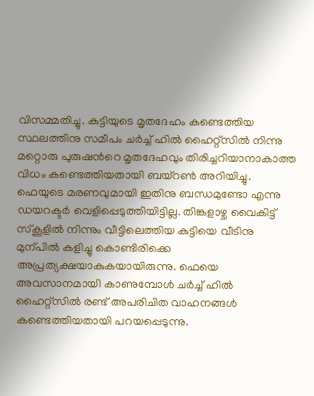വിസമ്മതിച്ചു. കുട്ടിയുടെ മൃതദേഹം കണ്ടെത്തിയ സ്ഥലത്തിനു സമീപം ചർച്ച് ഹിൽ ഹൈറ്റ്സിൽ നിന്നു മറ്റൊരു പുരുഷന്‍റെ മൃതദേഹവും തിരിച്ചറിയാനാകാത്ത വിധം കണ്ടെത്തിയതായി ബയ്റൺ അറിയിച്ചു. ഫെയുടെ മരണവുമായി ഇതിനു ബന്ധമുണ്ടോ എന്നു ഡയറക്ടർ വെളിപ്പെടുത്തിയിട്ടില്ല. തിങ്കളാഴ്ച വൈകിട്ട് സ്കൂളിൽ നിന്നും വീട്ടിലെത്തിയ കുട്ടിയെ വീടിനു മുന്പിൽ കളിച്ചു കൊണ്ടിരിക്കെ അപ്രത്യക്ഷയാകുകയായിരുന്നു. ഫെയെ അവസാനമായി കാണുമ്പോൾ ചർച്ച് ഹിൽ ഹൈറ്റ്സിൽ രണ്ട് അപരിചിത വാഹനങ്ങൾ കണ്ടെത്തിയതായി പറയപ്പെടുന്നു.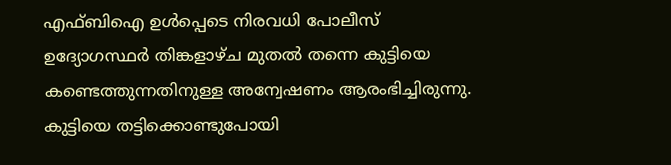എഫ്ബിഐ ഉൾപ്പെടെ നിരവധി പോലീസ് ഉദ്യോഗസ്ഥർ തിങ്കളാഴ്ച മുതൽ തന്നെ കുട്ടിയെ കണ്ടെത്തുന്നതിനുള്ള അന്വേഷണം ആരംഭിച്ചിരുന്നു. കുട്ടിയെ തട്ടിക്കൊണ്ടുപോയി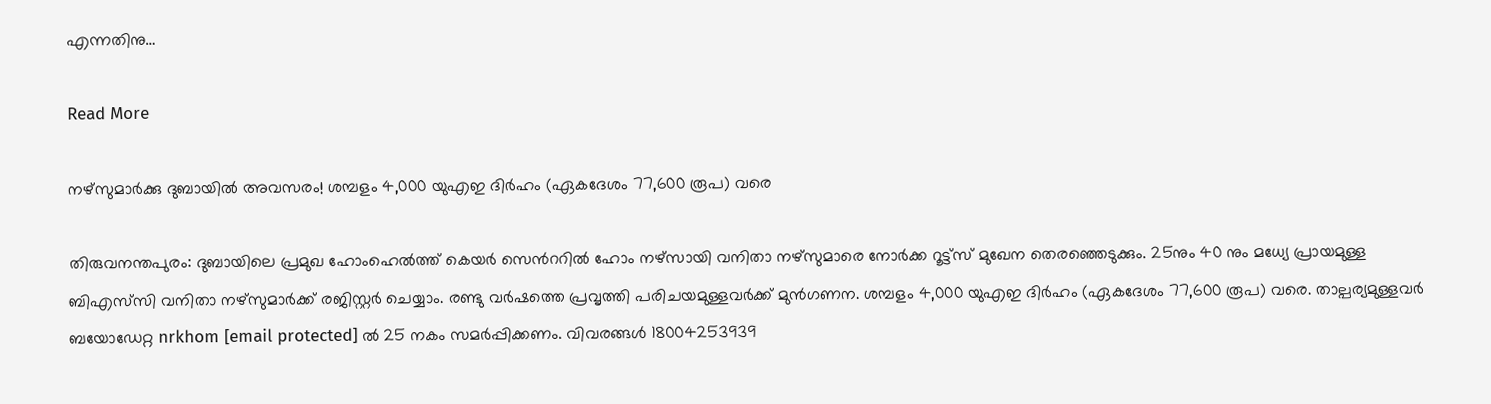എന്നതിനു…

Read More

നഴ്‌സുമാർക്കു ദുബായിൽ അവസരം! ശമ്പളം 4,000 യുഎഇ ദിർഹം (ഏകദേശം 77,600 രൂപ) വരെ

തിരുവനന്തപുരം: ദുബായിലെ പ്രമുഖ ഹോംഹെൽത്ത് കെയർ സെന്‍ററിൽ ഹോം നഴ്‌സായി വനിതാ നഴ്‌സുമാരെ നോർക്ക റൂട്ട്‌സ് മുഖേന തെരഞ്ഞെടുക്കും. 25നും 40 നും മധ്യേ പ്രായമുള്ള ബിഎസ്‌സി വനിതാ നഴ്‌സുമാർക്ക് രജിസ്റ്റർ ചെയ്യാം. രണ്ടു വർഷത്തെ പ്രവൃത്തി പരിചയമുള്ളവർക്ക് മുൻഗണന. ശമ്പളം 4,000 യുഎഇ ദിർഹം (ഏകദേശം 77,600 രൂപ) വരെ. താല്പര്യമുള്ളവർ ബയോഡേറ്റ nrkhom [email protected] ൽ 25 നകം സമർപ്പിക്കണം. വിവരങ്ങൾ 18004253939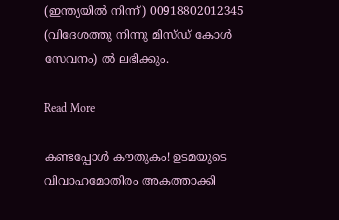(ഇന്ത്യയിൽ നിന്ന്) 00918802012345 (വിദേശത്തു നിന്നു മിസ്ഡ് കോൾ സേവനം) ൽ ലഭിക്കും.

Read More

കണ്ടപ്പോള്‍ കൗതുകം! ഉടമയുടെ വിവാഹമോതിരം അകത്താക്കി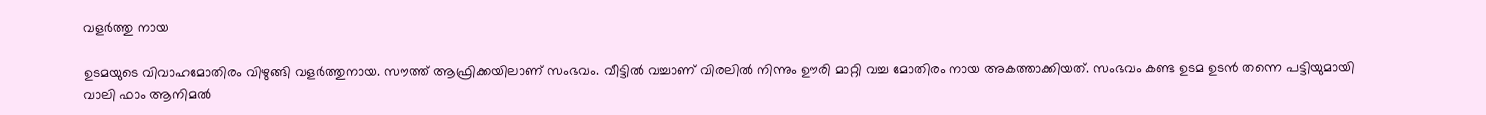വളര്‍ത്തു നായ

ഉടമയുടെ വിവാഹമോതിരം വിഴുങ്ങി വളര്‍ത്തുനായ. സൗത്ത് ആഫ്രിക്കയിലാണ് സംഭവം. വീട്ടില്‍ വച്ചാണ് വിരലില്‍ നിന്നും ഊരി മാറ്റി വച്ച മോതിരം നായ അകത്താക്കിയത്. സംഭവം കണ്ട ഉടമ ഉടന്‍ തന്നെ പട്ടിയുമായി വാലി ഫാം ആനിമല്‍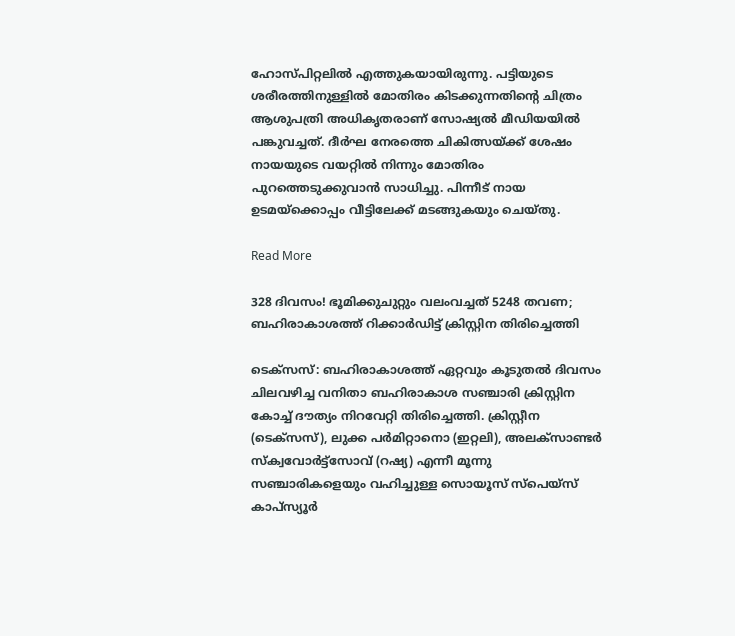ഹോസ്പിറ്റലില്‍ എത്തുകയായിരുന്നു. പട്ടിയുടെ ശരീരത്തിനുള്ളില്‍ മോതിരം കിടക്കുന്നതിന്‍റെ ചിത്രം ആശുപത്രി അധികൃതരാണ് സോഷ്യല്‍ മീഡിയയില്‍ പങ്കുവച്ചത്. ദീര്‍ഘ നേരത്തെ ചികിത്സയ്ക്ക് ശേഷം നായയുടെ വയറ്റില്‍ നിന്നും മോതിരം പുറത്തെടുക്കുവാന്‍ സാധിച്ചു. പിന്നീട് നായ ഉടമയ്‌ക്കൊപ്പം വീട്ടിലേക്ക് മടങ്ങുകയും ചെയ്തു.

Read More

328 ദിവസം! ഭൂമിക്കുചുറ്റും വലംവച്ചത് 5248 തവണ; ബഹിരാകാശത്ത് റിക്കാർഡിട്ട് ക്രിസ്റ്റിന തിരിച്ചെത്തി

ടെക്സസ്: ബഹിരാകാശത്ത് ഏറ്റവും കൂടുതൽ ദിവസം ചിലവഴിച്ച വനിതാ ബഹിരാകാശ സഞ്ചാരി ക്രിസ്റ്റിന കോച്ച് ദൗത്യം നിറവേറ്റി തിരിച്ചെത്തി. ക്രിസ്റ്റീന (ടെക്സസ്), ലുക്ക പർമിറ്റാനൊ (ഇറ്റലി), അലക്സാണ്ടർ സ്ക്വവോർട്ട്സോവ് (റഷ്യ) എന്നീ മൂന്നു സഞ്ചാരികളെയും വഹിച്ചുള്ള സൊയൂസ് സ്പെയ്സ് കാപ്സ്യൂർ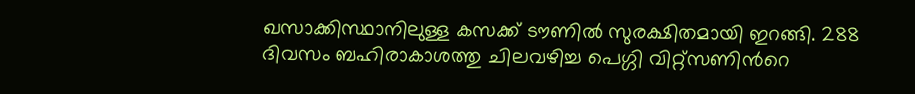ഖസാക്കിസ്ഥാനിലുള്ള കസക്ക് ടൗണിൽ ‌സുരക്ഷിതമായി ഇറങ്ങി. 288 ദിവസം ബഹിരാകാശത്തു ചിലവഴിച്ച പെഗ്ഗി വിറ്റ്സണിന്‍റെ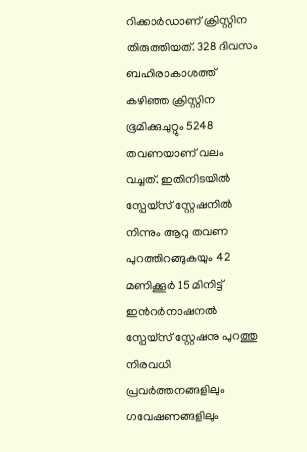റിക്കാർഡാണ് ക്രിസ്റ്റിന തിരുത്തിയത്. 328 ദിവസം ബഹിരാകാശത്ത് കഴിഞ്ഞ ക്രിസ്റ്റിന ഭൂമിക്കുചുറ്റും 5248 തവണയാണ് വലം വച്ചത്. ഇതിനിടയിൽ സ്പേയ്സ് സ്റ്റേഷനിൽ നിന്നും ആറു തവണ പുറത്തിറങ്ങുകയും 42 മണിക്കൂർ 15 മിനിട്ട് ഇന്‍റർനാഷനൽ സ്പേയ്സ് സ്റ്റേഷനു പുറത്തു നിരവധി പ്രവർത്തനങ്ങളിലും ഗവേഷണങ്ങളിലും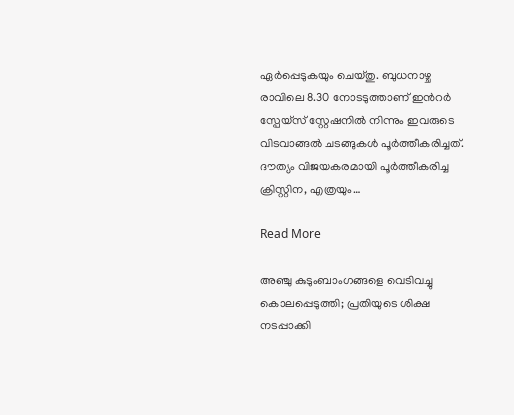ഏർപ്പെടുകയും ചെയ്തു. ബുധനാഴ്ച രാവിലെ 8.30 നോടടുത്താണ് ഇന്‍റർ സ്പേയ്സ് സ്റ്റേഷനിൽ നിന്നും ഇവരുടെ വിടവാങ്ങൽ ചടങ്ങുകൾ പൂർത്തീകരിച്ചത്. ദൗത്യം വിജയകരമായി പൂർത്തീകരിച്ച ക്രിസ്റ്റിന, എത്രയും…

Read More

അഞ്ചു കുടുംബാംഗങ്ങളെ വെടിവച്ചു കൊലപ്പെടുത്തി; പ്രതിയുടെ ശിക്ഷ നടപ്പാക്കി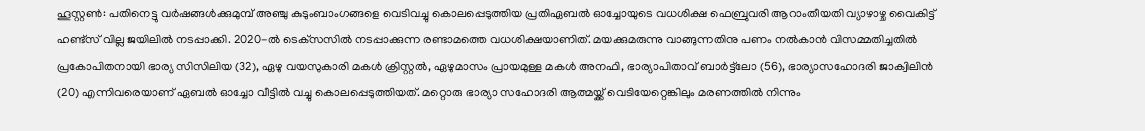ഹൂസ്റ്റണ്‍: പതിനെട്ടു വര്‍ഷങ്ങള്‍ക്കുമുമ്പ് അഞ്ചു കുടുംബാംഗങ്ങളെ വെടിവച്ചു കൊലപ്പെടുത്തിയ പ്രതിഏബല്‍ ഓച്ചോയുടെ വധശിക്ഷ ഫെബ്രുവരി ആറാംതീയതി വ്യാഴാഴ്ച വൈകിട്ട് ഹണ്ട്‌സ് വില്ല ജയിലില്‍ നടപ്പാക്കി. 2020-ല്‍ ടെക്‌സസില്‍ നടപ്പാക്കുന്ന രണ്ടാമത്തെ വധശിക്ഷയാണിത്. മയക്കുമരുന്നു വാങ്ങുന്നതിനു പണം നല്‍കാന്‍ വിസമ്മതിച്ചതില്‍ പ്രകോപിതനായി ഭാര്യ സിസിലിയ (32), ഏഴു വയസുകാരി മകള്‍ ക്രിസ്റ്റല്‍, ഏഴുമാസം പ്രായമുള്ള മകള്‍ അനഫി, ഭാര്യാപിതാവ് ബാര്‍ട്ട്‌ലോ (56), ഭാര്യാസഹോദരി ജാക്വിലിന്‍ (20) എന്നിവരെയാണ് ഏബല്‍ ഓച്ചോ വീട്ടില്‍ വച്ചു കൊലപ്പെടുത്തിയത്. മറ്റൊരു ഭാര്യാ സഹോദരി ആത്മയ്ക്ക് വെടിയേറ്റെങ്കിലും മരണത്തില്‍ നിന്നും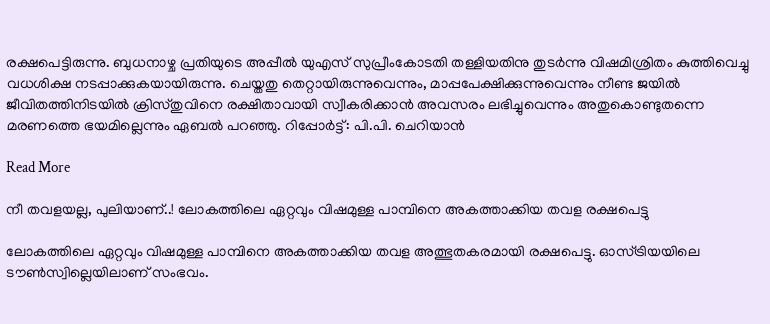രക്ഷപെട്ടിരുന്നു. ബുധനാഴ്ച പ്രതിയുടെ അപ്പീല്‍ യുഎസ് സുപ്രീംകോടതി തള്ളിയതിനു തുടര്‍ന്നു വിഷമിശ്രിതം കുത്തിവെച്ചു വധശിക്ഷ നടപ്പാക്കുകയായിരുന്നു. ചെയ്തതു തെറ്റായിരുന്നുവെന്നും, മാപ്പപേക്ഷിക്കുന്നുവെന്നും നീണ്ട ജയില്‍ ജീവിതത്തിനിടയില്‍ ക്രിസ്തുവിനെ രക്ഷിതാവായി സ്വീകരിക്കാന്‍ അവസരം ലഭിച്ചുവെന്നും അതുകൊണ്ടുതന്നെ മരണത്തെ ഭയമില്ലെന്നും ഏബല്‍ പറഞ്ഞു. റിപ്പോര്‍ട്ട്: പി.പി. ചെറിയാന്‍

Read More

നീ തവളയല്ല, പുലിയാണ്..! ലോകത്തിലെ ഏറ്റവും വിഷമുള്ള പാമ്പിനെ അകത്താക്കിയ തവള രക്ഷപെട്ടു

ലോകത്തിലെ ഏറ്റവും വിഷമുള്ള പാമ്പിനെ അകത്താക്കിയ തവള അത്ഭുതകരമായി രക്ഷപെട്ടു. ഓസ്ട്രിയയിലെ ടൗണ്‍സ്വില്ലെയിലാണ് സംഭവം.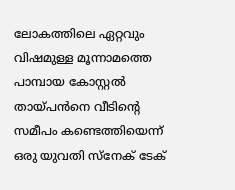ലോകത്തിലെ ഏറ്റവും വിഷമുള്ള മൂന്നാമത്തെ പാമ്പായ കോസ്റ്റല്‍ തായ്പന്‍നെ വീടിന്‍റെ സമീപം കണ്ടെത്തിയെന്ന് ഒരു യുവതി സ്‌നേക് ടേക്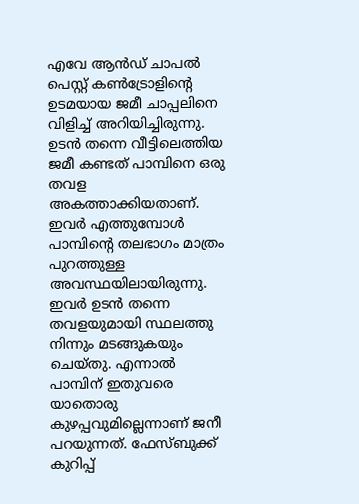എവേ ആന്‍ഡ് ചാപല്‍ പെസ്റ്റ് കണ്‍ട്രോളിന്‍റെ ഉടമയായ ജമീ ചാപ്പലിനെ വിളിച്ച് അറിയിച്ചിരുന്നു. ഉടന്‍ തന്നെ വീട്ടിലെത്തിയ ജമീ കണ്ടത് പാമ്പിനെ ഒരു തവള അകത്താക്കിയതാണ്. ഇവര്‍ എത്തുമ്പോൾ പാമ്പിന്‍റെ തലഭാഗം മാത്രം പുറത്തുള്ള അവസ്ഥയിലായിരുന്നു. ഇവര്‍ ഉടന്‍ തന്നെ തവളയുമായി സ്ഥലത്തു നിന്നും മടങ്ങുകയും ചെയ്തു. എന്നാല്‍ പാമ്പിന് ഇതുവരെ യാതൊരു കുഴപ്പവുമില്ലെന്നാണ് ജനീ പറയുന്നത്. ഫേസ്ബുക്ക് കുറിപ്പ്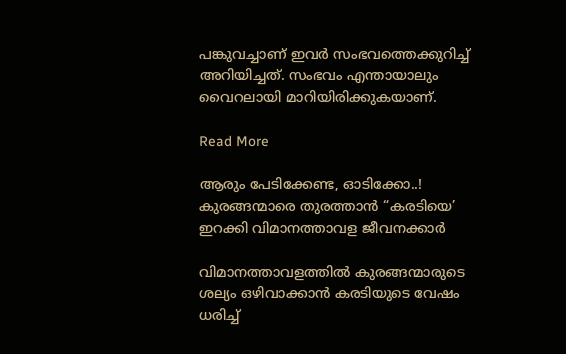പങ്കുവച്ചാണ് ഇവര്‍ സംഭവത്തെക്കുറിച്ച് അറിയിച്ചത്. സംഭവം എന്തായാലും വൈറലായി മാറിയിരിക്കുകയാണ്.

Read More

ആരും പേടിക്കേണ്ട, ഓടിക്കോ..! കുരങ്ങന്മാരെ തുരത്താന്‍ “കരടിയെ’ ഇറക്കി വിമാനത്താവള ജീവനക്കാര്‍

വിമാനത്താവളത്തില്‍ കുരങ്ങന്മാരുടെ ശല്യം ഒഴിവാക്കാന്‍ കരടിയുടെ വേഷം ധരിച്ച്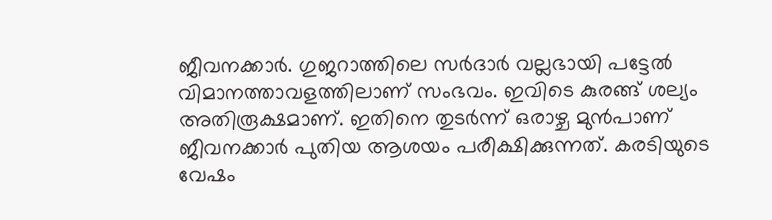ജീവനക്കാര്‍. ഗുജറാത്തിലെ സര്‍ദാര്‍ വല്ലഭായി പട്ടേല്‍ വിമാനത്താവളത്തിലാണ് സംഭവം. ഇവിടെ കുരങ്ങ് ശല്യം അതിരൂക്ഷമാണ്. ഇതിനെ തുടര്‍ന്ന് ഒരാഴ്ച മുന്‍പാണ് ജീവനക്കാര്‍ പുതിയ ആശയം പരീക്ഷിക്കുന്നത്. കരടിയുടെ വേഷം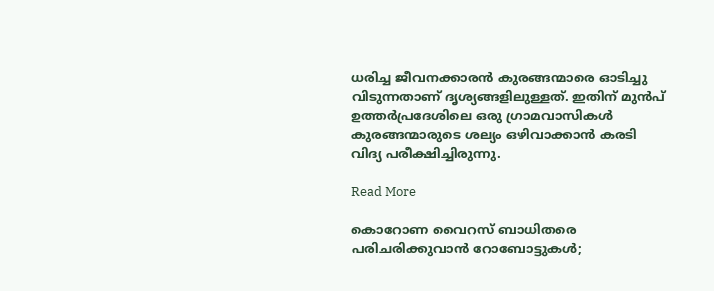ധരിച്ച ജീവനക്കാരന്‍ കുരങ്ങന്മാരെ ഓടിച്ചു വിടുന്നതാണ് ദൃശ്യങ്ങളിലുള്ളത്. ഇതിന് മുന്‍പ് ഉത്തര്‍പ്രദേശിലെ ഒരു ഗ്രാമവാസികള്‍ കുരങ്ങന്മാരുടെ ശല്യം ഒഴിവാക്കാന്‍ കരടി വിദ്യ പരീക്ഷിച്ചിരുന്നു.

Read More

കൊറോണ വൈറസ് ബാധിതരെ പരിചരിക്കുവാൻ റോബോട്ടുകൾ;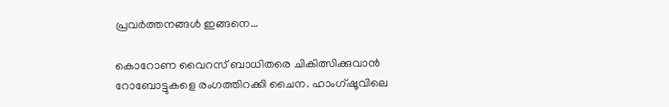പ്രവര്‍ത്തനങ്ങള്‍ ഇങ്ങനെ…

കൊറോണ വൈറസ് ബാധിതരെ ചികിത്സിക്കുവാൻ റോബോട്ടുകളെ രംഗത്തിറക്കി ചൈന. ഹാംഗ്ഷൂവിലെ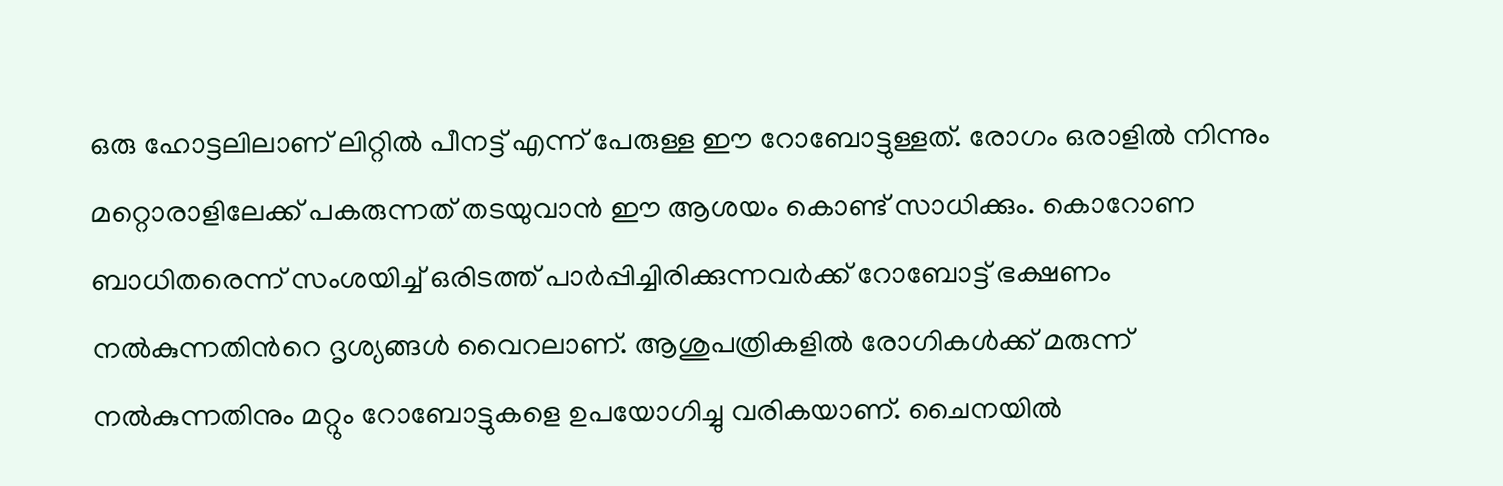ഒരു ഹോട്ടലിലാണ് ലിറ്റിൽ പീനട്ട് എന്ന് പേരുള്ള ഈ റോബോട്ടുള്ളത്. രോഗം ഒരാളിൽ നിന്നും മറ്റൊരാളിലേക്ക് പകരുന്നത് തടയുവാൻ ഈ ആശയം കൊണ്ട് സാധിക്കും. കൊറോണ ബാധിതരെന്ന് സംശയിച്ച് ഒരിടത്ത് പാർപ്പിച്ചിരിക്കുന്നവർക്ക് റോബോട്ട് ഭക്ഷണം നൽകുന്നതിന്‍റെ ദൃശ്യങ്ങൾ വൈറലാണ്. ആശുപത്രികളിൽ രോഗികൾക്ക് മരുന്ന് നൽകുന്നതിനും മറ്റും റോബോട്ടുകളെ ഉപയോഗിച്ചു വരികയാണ്. ചൈനയിൽ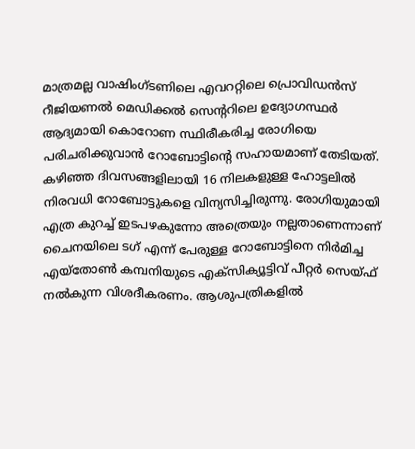മാത്രമല്ല വാഷിംഗ്ടണിലെ എവററ്റിലെ പ്രൊവിഡൻസ് റീജിയണൽ മെഡിക്കൽ സെന്‍ററിലെ ഉദ്യോഗസ്ഥർ ആദ്യമായി കൊറോണ സ്ഥിരീകരിച്ച രോഗിയെ പരിചരിക്കുവാൻ റോബോട്ടിന്‍റെ സഹായമാണ് തേടിയത്. കഴിഞ്ഞ ദിവസങ്ങളിലായി 16 നിലകളുള്ള ഹോട്ടലിൽ നിരവധി റോബോട്ടുകളെ വിന്യസിച്ചിരുന്നു. രോഗിയുമായി എത്ര കുറച്ച് ഇടപഴകുന്നോ അത്രെയും നല്ലതാണെന്നാണ് ചൈനയിലെ ടഗ് എന്ന് പേരുള്ള റോബോട്ടിനെ നിർമിച്ച എയ്തോൺ കമ്പനിയുടെ എക്സിക്യൂട്ടിവ് പീറ്റർ സെയ്ഫ് നൽകുന്ന വിശദീകരണം. ആശുപത്രികളിൽ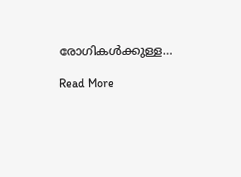രോഗികൾക്കുള്ള…

Read More